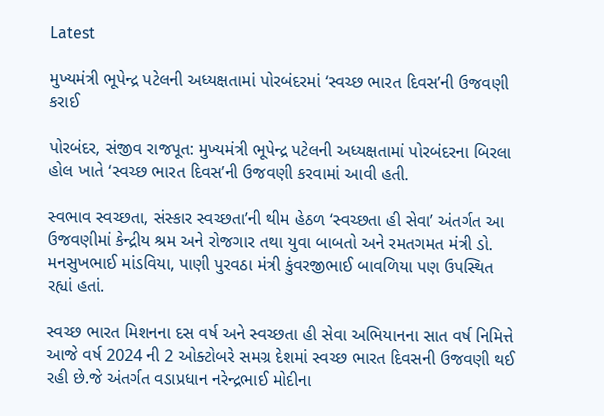Latest

મુખ્યમંત્રી ભૂપેન્દ્ર પટેલની અધ્યક્ષતામાં પોરબંદરમાં ‘સ્વચ્છ ભારત દિવસ’ની ઉજવણી કરાઈ

પોરબંદર, સંજીવ રાજપૂત: મુખ્યમંત્રી ભૂપેન્દ્ર પટેલની અધ્યક્ષતામાં પોરબંદરના બિરલા હોલ ખાતે ‘સ્વચ્છ ભારત દિવસ’ની ઉજવણી કરવામાં આવી હતી.

સ્વભાવ સ્વચ્છતા, સંસ્કાર સ્વચ્છતા’ની થીમ હેઠળ ‘સ્વચ્છતા હી સેવા’ અંતર્ગત આ ઉજવણીમાં કેન્દ્રીય શ્રમ અને રોજગાર તથા યુવા બાબતો અને રમતગમત મંત્રી ડો. મનસુખભાઈ માંડવિયા, પાણી પુરવઠા મંત્રી કુંવરજીભાઈ બાવળિયા પણ ઉપસ્થિત રહ્યાં હતાં.

સ્વચ્છ ભારત મિશનના દસ વર્ષ અને સ્વચ્છતા હી સેવા અભિયાનના સાત વર્ષ નિમિત્તે આજે વર્ષ 2024 ની 2 ઓક્ટોબરે સમગ્ર દેશમાં સ્વચ્છ ભારત દિવસની ઉજવણી થઈ રહી છે.જે અંતર્ગત વડાપ્રધાન નરેન્દ્રભાઈ મોદીના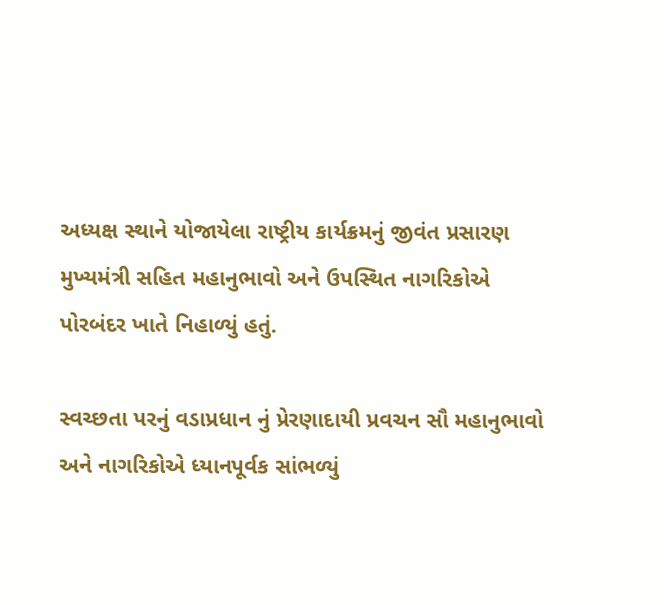અધ્યક્ષ સ્થાને યોજાયેલા રાષ્ટ્રીય કાર્યક્રમનું જીવંત પ્રસારણ મુખ્યમંત્રી સહિત મહાનુભાવો અને ઉપસ્થિત નાગરિકોએ પોરબંદર ખાતે નિહાળ્યું હતું.

સ્વચ્છતા પરનું વડાપ્રધાન નું પ્રેરણાદાયી પ્રવચન સૌ મહાનુભાવો અને નાગરિકોએ ધ્યાનપૂર્વક સાંભળ્યું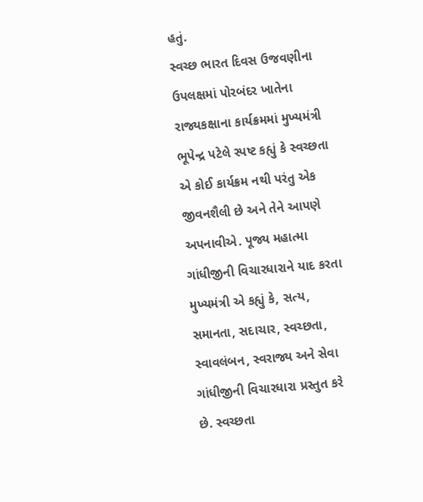હતું.
સ્વચ્છ ભારત દિવસ ઉજવણીના ઉપલક્ષમાં પોરબંદર ખાતેના રાજ્યકક્ષાના કાર્યક્રમમાં મુખ્યમંત્રી ભૂપેન્દ્ર પટેલે સ્પષ્ટ કહ્યું કે સ્વચ્છતા એ કોઈ કાર્યક્રમ નથી પરંતુ એક જીવનશૈલી છે અને તેને આપણે અપનાવીએ. પૂજ્ય મહાત્મા ગાંધીજીની વિચારધારાને યાદ કરતા મુખ્યમંત્રી એ કહ્યું કે, સત્ય, સમાનતા, સદાચાર, સ્વચ્છતા, સ્વાવલંબન, સ્વરાજ્ય અને સેવા ગાંધીજીની વિચારધારા પ્રસ્તુત કરે છે. સ્વચ્છતા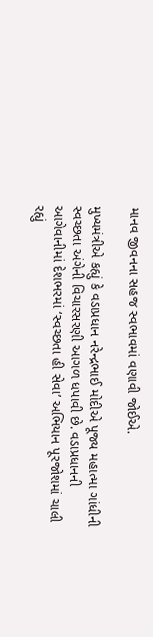માનવ જીવનના સહજ સ્વભાવમાં વણાવી જોઈએ.

મુખ્યમંત્રીએ કહ્યું કે વડાપ્રધાન નરેન્દ્રભાઈ મોદીએ પૂજ્ય મહાત્મા ગાંધીની સ્વચ્છતા અંગેની વિચારસરણી આગળ ધપાવી છે. વડાપ્રધાનની આગેવાનીમાં દેશભરમાં ‘સ્વચ્છતા હી સેવા’ અભિયાન પૂરજોશમાં ચાલી રહ્યું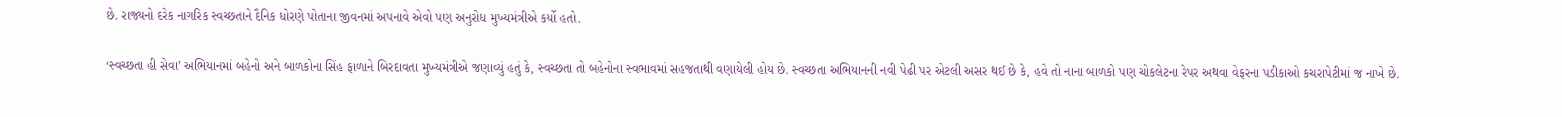છે. રાજ્યનો દરેક નાગરિક સ્વચ્છતાને દૈનિક ધોરણે પોતાના જીવનમાં અપનાવે એવો પણ અનુરોધ મુખ્યમંત્રીએ કર્યો હતો.

‘સ્વચ્છતા હી સેવા’ અભિયાનમાં બહેનો અને બાળકોના સિંહ ફાળાને બિરદાવતા મુખ્યમંત્રીએ જણાવ્યું હતું કે, સ્વચ્છતા તો બહેનોના સ્વભાવમાં સહજતાથી વણાયેલી હોય છે. સ્વચ્છતા અભિયાનની નવી પેઢી પર એટલી અસર થઈ છે કે, હવે તો નાના બાળકો પણ ચોકલેટના રેપર અથવા વેફરના પડીકાઓ કચરાપેટીમાં જ નાખે છે.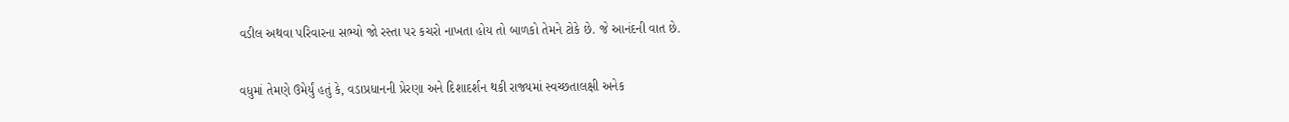વડીલ અથવા પરિવારના સભ્યો જો રસ્તા પર કચરો નાખતા હોય તો બાળકો તેમને ટોકે છે. જે આનંદની વાત છે.

વધુમાં તેમણે ઉમેર્યું હતું કે, વડાપ્રધાનની પ્રેરણા અને દિશાદર્શન થકી રાજ્યમાં સ્વચ્છતાલક્ષી અનેક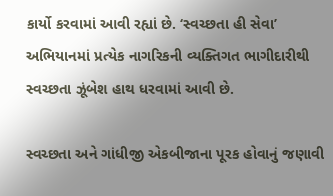કાર્યો કરવામાં આવી રહ્યાં છે. ‘સ્વચ્છતા હી સેવા’ અભિયાનમાં પ્રત્યેક નાગરિકની વ્યક્તિગત ભાગીદારીથી સ્વચ્છતા ઝૂંબેશ હાથ ધરવામાં આવી છે.

સ્વચ્છતા અને ગાંધીજી એકબીજાના પૂરક હોવાનું જણાવી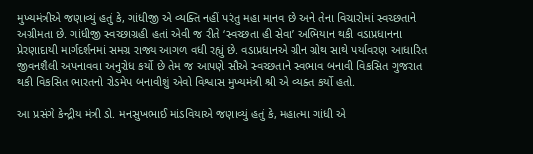મુખ્યમંત્રીએ જણાવ્યું હતું કે, ગાંધીજી એ વ્યક્તિ નહીં પરંતુ મહા માનવ છે અને તેના વિચારોમાં સ્વચ્છતાને અગ્રીમતા છે. ગાંધીજી સ્વચ્છાગ્રહી હતાં એવી જ રીતે ‘સ્વચ્છતા હી સેવા’ અભિયાન થકી વડાપ્રધાનના પ્રેરણાદાયી માર્ગદર્શનમાં સમગ્ર રાજ્ય આગળ વધી રહ્યું છે. વડાપ્રધાનએ ગ્રીન ગ્રોથ સાથે પર્યાવરણ આધારિત જીવનશૈલી અપનાવવા અનુરોધ કર્યો છે તેમ જ આપણે સૌએ સ્વચ્છતાને સ્વભાવ બનાવી વિકસિત ગુજરાત થકી વિકસિત ભારતનો રોડમેપ બનાવીશું એવો વિશ્વાસ મુખ્યમંત્રી શ્રી એ વ્યક્ત કર્યો હતો.

આ પ્રસંગે કેન્દ્રીય મંત્રી ડો. મનસુખભાઈ માંડવિયાએ જણાવ્યું હતું કે, મહાત્મા ગાંધી એ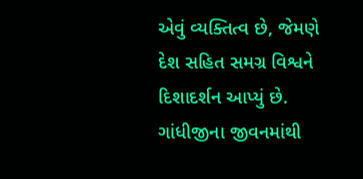એવું વ્યક્તિત્વ છે, જેમણે દેશ સહિત સમગ્ર વિશ્વને દિશાદર્શન આપ્યું છે. ગાંધીજીના જીવનમાંથી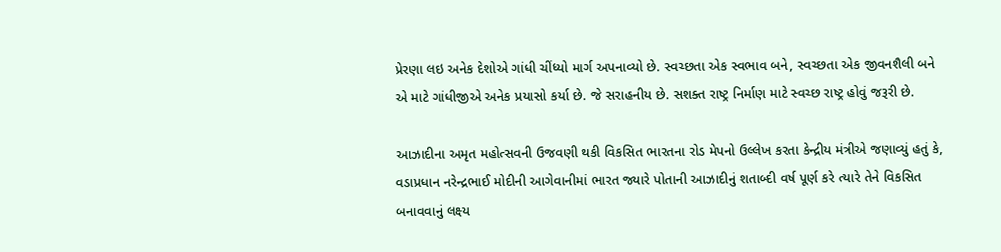પ્રેરણા લઇ અનેક દેશોએ ગાંધી ચીંધ્યો માર્ગ અપનાવ્યો છે. સ્વચ્છતા એક સ્વભાવ બને, સ્વચ્છતા એક જીવનશૈલી બને એ માટે ગાંધીજીએ અનેક પ્રયાસો કર્યા છે. જે સરાહનીય છે. સશક્ત રાષ્ટ્ર નિર્માણ માટે સ્વચ્છ રાષ્ટ્ર હોવું જરૂરી છે.

આઝાદીના અમૃત મહોત્સવની ઉજવણી થકી વિકસિત ભારતના રોડ મેપનો ઉલ્લેખ કરતા કેન્દ્રીય મંત્રીએ જણાવ્યું હતું કે, વડાપ્રધાન નરેન્દ્રભાઈ મોદીની આગેવાનીમાં ભારત જ્યારે પોતાની આઝાદીનું શતાબ્દી વર્ષ પૂર્ણ કરે ત્યારે તેને વિકસિત બનાવવાનું લક્ષ્ય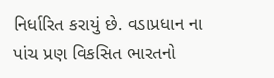નિર્ધારિત કરાયું છે. વડાપ્રધાન ના પાંચ પ્રણ વિકસિત ભારતનો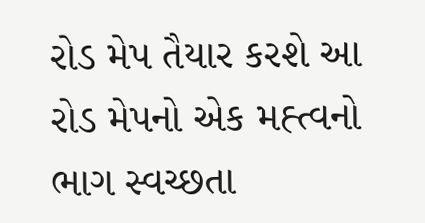રોડ મેપ તૈયાર કરશે આ રોડ મેપનો એક મહ્ત્વનો ભાગ સ્વચ્છતા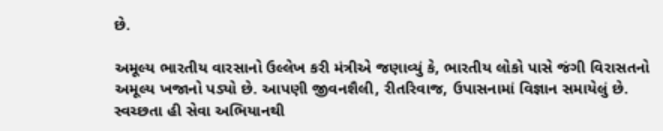છે.

અમૂલ્ય ભારતીય વારસાનો ઉલ્લેખ કરી મંત્રીએ જણાવ્યું કે, ભારતીય લોકો પાસે જંગી વિરાસતનો અમૂલ્ય ખજાનો પડ્યો છે. આપણી જીવનશૈલી, રીતરિવાજ, ઉપાસનામાં વિજ્ઞાન સમાયેલું છે. સ્વચ્છતા હી સેવા અભિયાનથી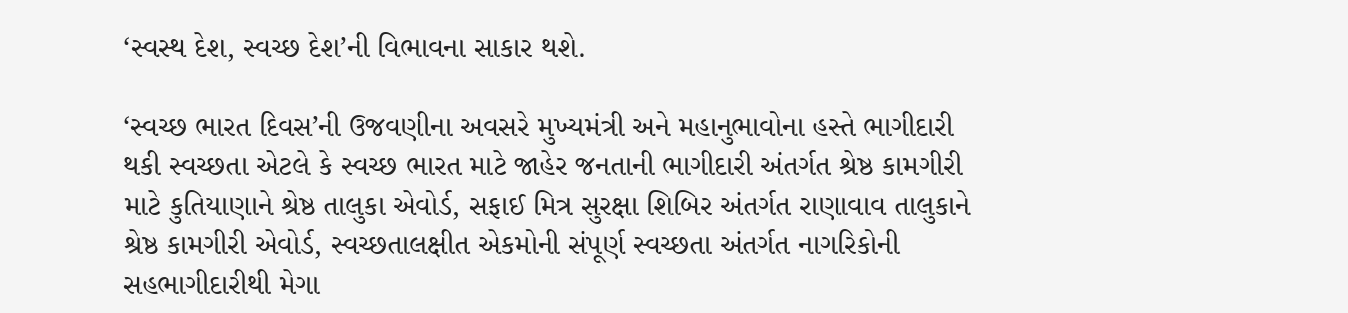‘સ્વસ્થ દેશ, સ્વચ્છ દેશ’ની વિભાવના સાકાર થશે.

‘સ્વચ્છ ભારત દિવસ’ની ઉજવણીના અવસરે મુખ્યમંત્રી અને મહાનુભાવોના હસ્તે ભાગીદારી થકી સ્વચ્છતા એટલે કે સ્વચ્છ ભારત માટે જાહેર જનતાની ભાગીદારી અંતર્ગત શ્રેષ્ઠ કામગીરી માટે કુતિયાણાને શ્રેષ્ઠ તાલુકા એવોર્ડ, સફાઈ મિત્ર સુરક્ષા શિબિર અંતર્ગત રાણાવાવ તાલુકાને શ્રેષ્ઠ કામગીરી એવોર્ડ, સ્વચ્છતાલક્ષીત એકમોની સંપૂર્ણ સ્વચ્છતા અંતર્ગત નાગરિકોની સહભાગીદારીથી મેગા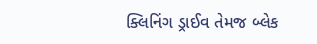ક્લિનિંગ ડ્રાઈવ તેમજ બ્લેક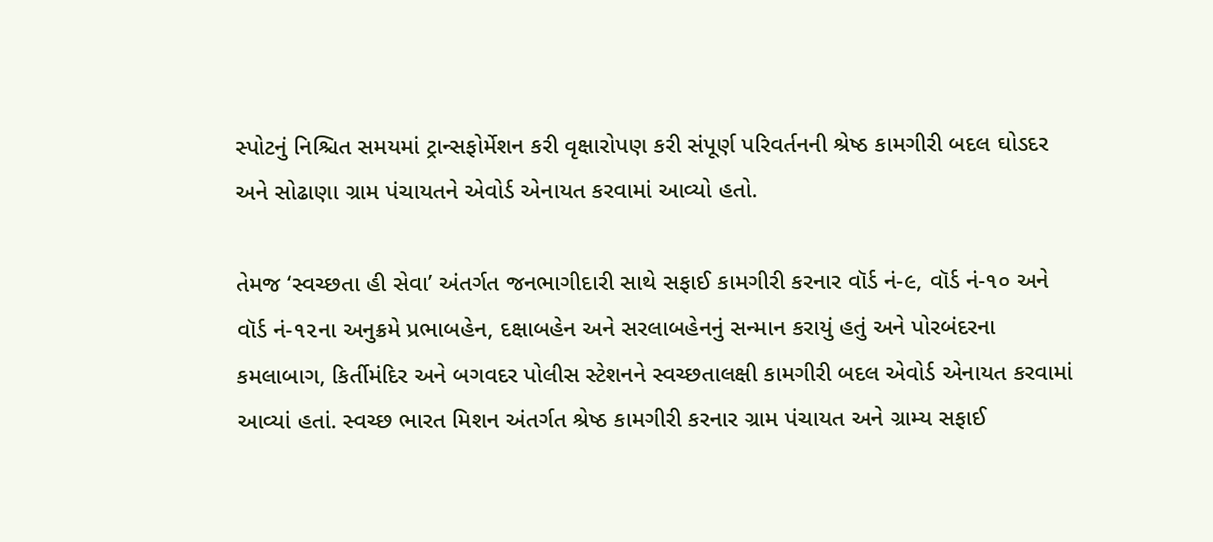સ્પોટનું નિશ્ચિત સમયમાં ટ્રાન્સફોર્મેશન કરી વૃક્ષારોપણ કરી સંપૂર્ણ પરિવર્તનની શ્રેષ્ઠ કામગીરી બદલ ઘોડદર અને સોઢાણા ગ્રામ પંચાયતને એવોર્ડ એનાયત કરવામાં આવ્યો હતો.

તેમજ ‘સ્વચ્છતા હી સેવા’ અંતર્ગત જનભાગીદારી સાથે સફાઈ કામગીરી કરનાર વૉર્ડ નં-૯, વૉર્ડ નં-૧૦ અને વૉર્ડ નં-૧૨ના અનુક્રમે પ્રભાબહેન, દક્ષાબહેન અને સરલાબહેનનું સન્માન કરાયું હતું અને પોરબંદરના કમલાબાગ, કિર્તીમંદિર અને બગવદર પોલીસ સ્ટેશનને સ્વચ્છતાલક્ષી કામગીરી બદલ એવોર્ડ એનાયત કરવામાં આવ્યાં હતાં. સ્વચ્છ ભારત મિશન અંતર્ગત શ્રેષ્ઠ કામગીરી કરનાર ગ્રામ પંચાયત અને ગ્રામ્ય સફાઈ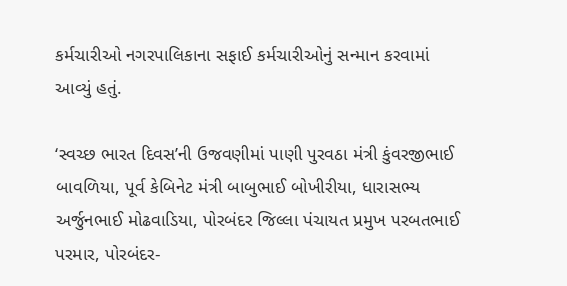કર્મચારીઓ નગરપાલિકાના સફાઈ કર્મચારીઓનું સન્માન કરવામાં આવ્યું હતું.

‘સ્વચ્છ ભારત દિવસ’ની ઉજવણીમાં પાણી પુરવઠા મંત્રી કુંવરજીભાઈ બાવળિયા, પૂર્વ કેબિનેટ મંત્રી બાબુભાઈ બોખીરીયા, ધારાસભ્ય અર્જુનભાઈ મોઢવાડિયા, પોરબંદર જિલ્લા પંચાયત પ્રમુખ પરબતભાઈ પરમાર, પોરબંદર-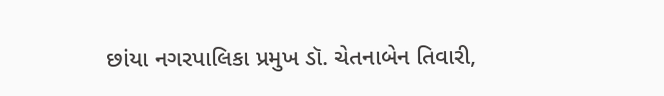છાંયા નગરપાલિકા પ્રમુખ ડૉ. ચેતનાબેન તિવારી,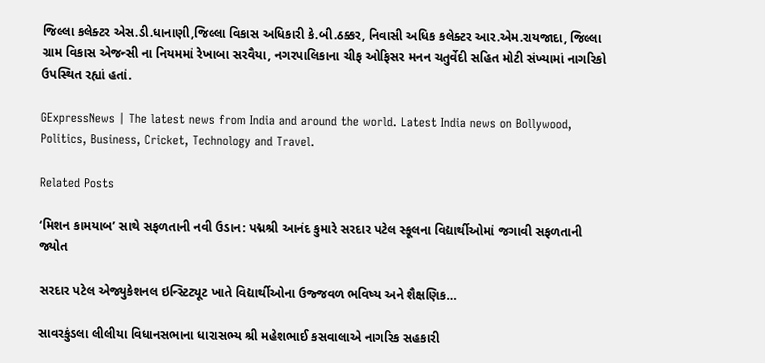જિલ્લા કલેક્ટર એસ.ડી.ધાનાણી,જિલ્લા વિકાસ અધિકારી કે.બી.ઠક્કર, નિવાસી અધિક કલેક્ટર આર.એમ.રાયજાદા, જિલ્લા ગ્રામ વિકાસ એજન્સી ના નિયમમાં રેખાબા સરવૈયા, નગરપાલિકાના ચીફ ઓફિસર મનન ચતુર્વેદી સહિત મોટી સંખ્યામાં નાગરિકો ઉપસ્થિત રહ્યાં હતાં.

GExpressNews | The latest news from India and around the world. Latest India news on Bollywood, Politics, Business, Cricket, Technology and Travel.

Related Posts

‘મિશન કામયાબ’ સાથે સફળતાની નવી ઉડાન: પદ્મશ્રી આનંદ કુમારે સરદાર પટેલ સ્કૂલના વિદ્યાર્થીઓમાં જગાવી સફળતાની જ્યોત

સરદાર પટેલ એજ્યુકેશનલ ઇન્સ્ટિટ્યૂટ ખાતે વિદ્યાર્થીઓના ઉજ્જવળ ભવિષ્ય અને શૈક્ષણિક…

સાવરકુંડલા લીલીયા વિધાનસભાના ધારાસભ્ય શ્રી મહેશભાઈ કસવાલાએ નાગરિક સહકારી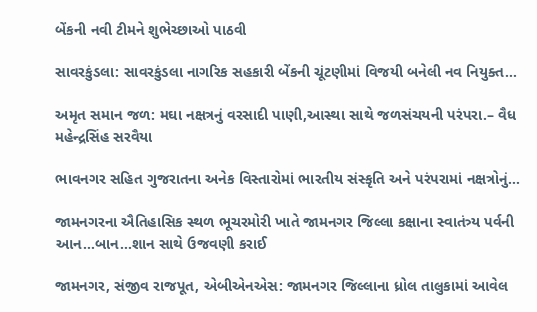બેંકની નવી ટીમને શુભેચ્છાઓ પાઠવી

સાવરકુંડલા: સાવરકુંડલા નાગરિક સહકારી બેંકની ચૂંટણીમાં વિજયી બનેલી નવ નિયુક્ત…

અમૃત સમાન જળ: મઘા નક્ષત્રનું વરસાદી પાણી,આસ્થા સાથે જળસંચયની પરંપરા.– વૈધ મહેન્દ્રસિંહ સરવૈયા

ભાવનગર સહિત ગુજરાતના અનેક વિસ્તારોમાં ભારતીય સંસ્કૃતિ અને પરંપરામાં નક્ષત્રોનું…

જામનગરના ઐતિહાસિક સ્થળ ભૂચરમોરી ખાતે જામનગર જિલ્લા કક્ષાના સ્વાતંત્ર્ય પર્વની આન…બાન…શાન સાથે ઉજવણી કરાઈ

જામનગર, સંજીવ રાજપૂત, એબીએનએસ: જામનગર જિલ્લાના ધ્રોલ તાલુકામાં આવેલ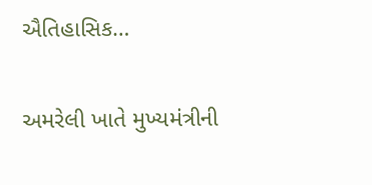ઐતિહાસિક…

અમરેલી ખાતે મુખ્યમંત્રીની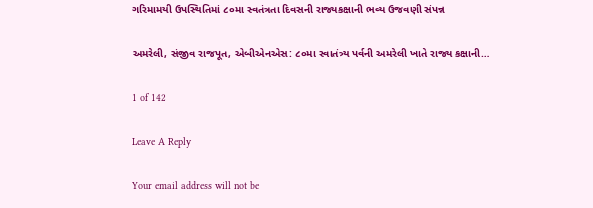ગરિમામયી ઉપસ્થિતિમાં ૮૦મા સ્વતંત્રતા દિવસની રાજ્યકક્ષાની ભવ્ય ઉજવણી સંપન્ન

અમરેલી, સંજીવ રાજપૂત, એબીએનએસ: ૮૦મા સ્વાતંત્ર્ય પર્વની અમરેલી ખાતે રાજ્ય કક્ષાની…

1 of 142

Leave A Reply

Your email address will not be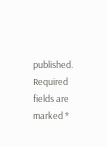published. Required fields are marked *